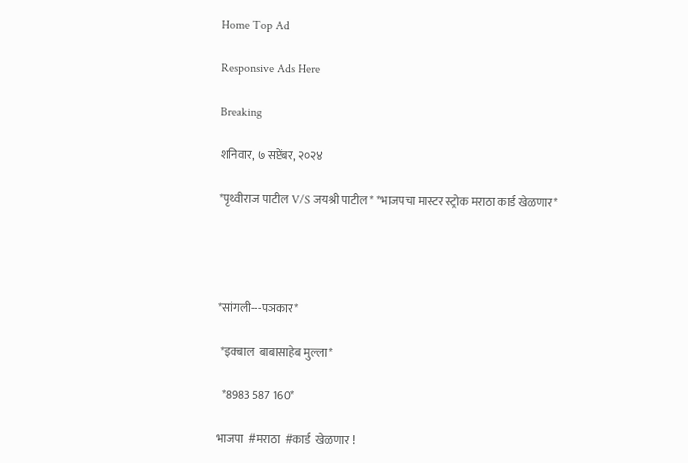Home Top Ad

Responsive Ads Here

Breaking

शनिवार, ७ सप्टेंबर, २०२४

*पृथ्वीराज पाटील V/S जयश्री पाटील* *भाजपचा मास्टर स्ट्रोक मराठा कार्ड खेळणार*




*सांगली---पञकार*

 *इक्बाल  बाबासाहेब मुल्ला*

  *8983 587 160*

भाजपा  #मराठा  #कार्ड  खेळणार !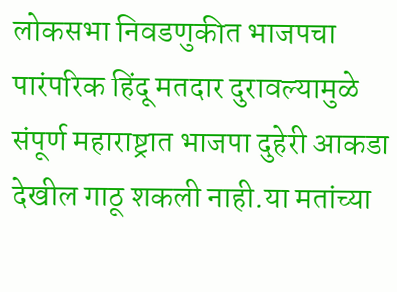लोकसभा निवडणुकीत भाजपचा पारंपरिक हिंदू मतदार दुरावल्यामुळे संपूर्ण महाराष्ट्रात भाजपा दुहेरी आकडा देखील गाठू शकली नाही.या मतांच्या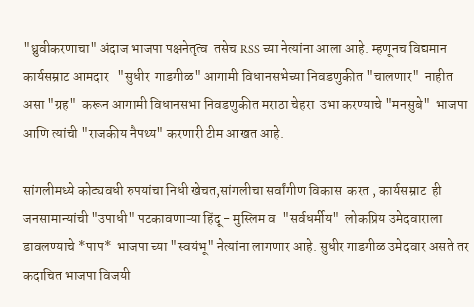"ध्रुवीकरणाचा" अंदाज भाजपा पक्षनेतृत्व  तसेच RSS च्या नेत्यांना आला आहे. म्हणूनच विद्यमान कार्यसम्राट आमदार   "सुधीर  गाडगीळ" आगामी विधानसभेच्या निवडणुकीत "चालणार"  नाहीत असा "ग्रह"  करून आगामी विधानसभा निवडणुकीत मराठा चेहरा  उभा करण्याचे "मनसुबे"  भाजपा आणि त्यांची "राजकीय नैपथ्य" करणारी टीम आखत आहे.

सांगलीमध्ये कोट्यवधी रुपयांचा निधी खेचत,सांगलीचा सर्वांगीण विकास  करत , कार्यसम्राट  ही जनसामान्यांची "उपाधी" पटकावणाऱ्या हिंदू - मुस्लिम व  "सर्वधर्मीय"  लोकप्रिय उमेदवाराला डावलण्याचे *पाप*  भाजपा च्या "स्वयंभू" नेत्यांना लागणार आहे. सुधीर गाडगीळ उमेदवार असते तर कदाचित भाजपा विजयी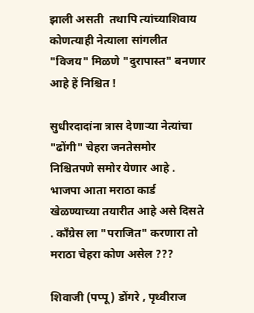झाली असती  तथापि त्यांच्याशिवाय कोणत्याही नेत्याला सांगलीत "विजय" मिळणे "दुरापास्त" बनणार आहे हें निश्चित !

सुधीरदादांना त्रास देणाऱ्या नेत्यांचा "ढोंगी" चेहरा जनतेसमोर  निश्चितपणे समोर येणार आहे . भाजपा आता मराठा कार्ड खेळण्याच्या तयारीत आहे असे दिसते . काँग्रेस ला "पराजित" करणारा तो  मराठा चेहरा कोण असेल ???

शिवाजी (पप्पू ) डोंगरे , पृथ्वीराज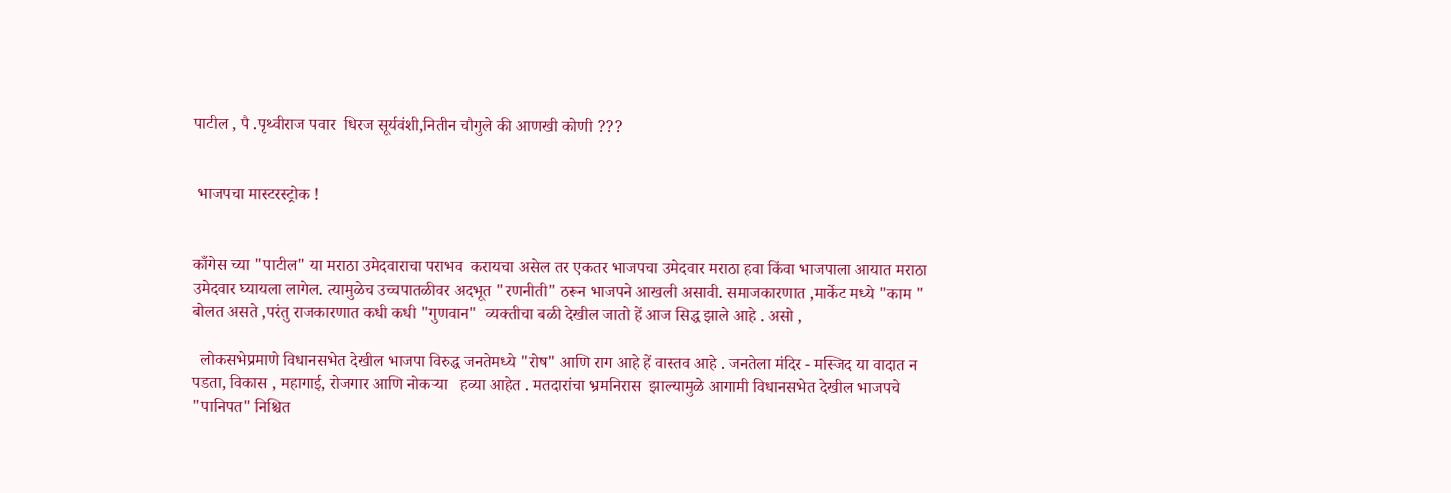पाटील , पै .पृथ्वीराज पवार  धिरज सूर्यवंशी,नितीन चौगुले की आणखी कोणी ???


 भाजपचा मास्टरस्ट्रोक !


काँगेस च्या "पाटील" या मराठा उमेदवाराचा पराभव  करायचा असेल तर एकतर भाजपचा उमेदवार मराठा हवा किंवा भाजपाला आयात मराठा उमेदवार घ्यायला लागेल. त्यामुळेच उच्चपातळीवर अदभूत "रणनीती" ठरून भाजपने आखली असावी. समाजकारणात ,मार्केट मध्ये "काम " बोलत असते ,परंतु राजकारणात कधी कधी "गुणवान"  व्यक्तीचा बळी देखील जातो हें आज सिद्ध झाले आहे . असो ,

  लोकसभेप्रमाणे विधानसभेत देखील भाजपा विरुद्ध जनतेमध्ये "रोष" आणि राग आहे हें वास्तव आहे . जनतेला मंदिर - मस्जिद या वादात न पडता, विकास , महागाई, रोजगार आणि नोकऱ्या   हव्या आहेत . मतदारांचा भ्रमनिरास  झाल्यामुळे आगामी विधानसभेत देखील भाजपचे "पानिपत" निश्चित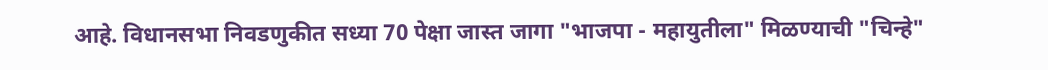आहे. विधानसभा निवडणुकीत सध्या 70 पेक्षा जास्त जागा "भाजपा - महायुतीला" मिळण्याची "चिन्हे"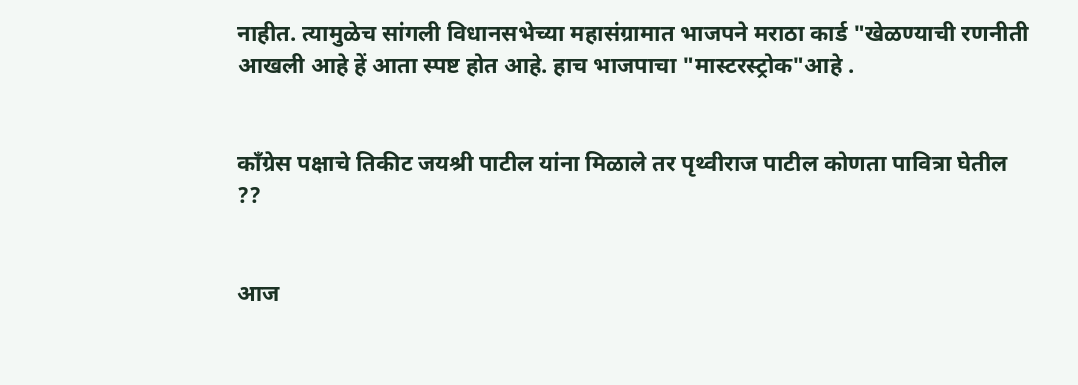नाहीत. त्यामुळेच सांगली विधानसभेच्या महासंग्रामात भाजपने मराठा कार्ड "खेळण्याची रणनीती आखली आहे हें आता स्पष्ट होत आहे. हाच भाजपाचा "मास्टरस्ट्रोक"आहे .


काँग्रेस पक्षाचे तिकीट जयश्री पाटील यांना मिळाले तर पृथ्वीराज पाटील कोणता पावित्रा घेतील ??


आज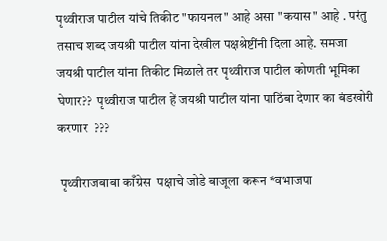पृथ्वीराज पाटील यांचे तिकीट "फायनल" आहे असा "कयास" आहे . परंतु तसाच शब्द जयश्री पाटील यांना देखील पक्षश्रेष्टींनी दिला आहे. समजा जयश्री पाटील यांना तिकीट मिळाले तर पृथ्वीराज पाटील कोणती भूमिका घेणार??  पृथ्वीराज पाटील हें जयश्री पाटील यांना पाठिंबा देणार का बंडखोरी करणार  ???

 पृथ्वीराजबाबा काँग्रेस  पक्षाचे जोडे बाजूला करून *वभाजपा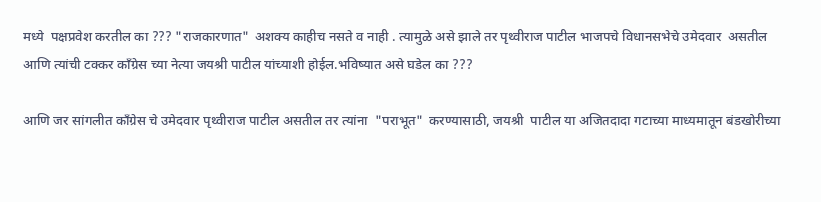मध्ये  पक्षप्रवेश करतील का ??? "राजकारणात"  अशक्य काहीच नसते व नाही . त्यामुळे असे झाले तर पृथ्वीराज पाटील भाजपचे विधानसभेचे उमेदवार  असतील आणि त्यांची टक्कर काँग्रेस च्या नेत्या जयश्री पाटील यांच्याशी होईल.भविष्यात असे घडेल का ???

आणि जर सांगलीत काँग्रेस चे उमेदवार पृथ्वीराज पाटील असतील तर त्यांना  "पराभूत"  करण्यासाठी, जयश्री  पाटील या अजितदादा गटाच्या माध्यमातून बंडखोरीच्या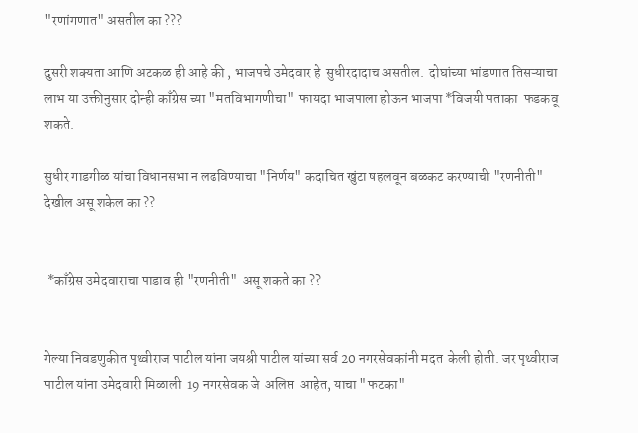"रणांगणात" असतील का ???

दुसरी शक्यता आणि अटकळ ही आहे की , भाजपचे उमेदवार हे  सुधीरदादाच असतील.  दोघांच्या भांडणात तिसऱ्याचा  लाभ या उक्तीनुसार दोन्ही काँग्रेस च्या "मतविभागणीचा"  फायदा भाजपाला होऊन भाजपा *विजयी पताका  फडकवू शकते.

सुधीर गाडगीळ यांचा विधानसभा न लढविण्याचा "निर्णय" कदाचित खुंटा षहलवून बळकट करण्याची "रणनीती"  देखील असू शकेल का ??


 *काँग्रेस उमेदवाराचा पाडाव ही "रणनीती"  असू शकते का ??


गेल्या निवडणुकीत पृथ्वीराज पाटील यांना जयश्री पाटील यांच्या सर्व 20 नगरसेवकांनी मदत  केली होती. जर पृथ्वीराज पाटील यांना उमेदवारी मिळाली  19 नगरसेवक जे  अलिप्त  आहेत, याचा "फटका"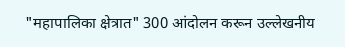"महापालिका क्षेत्रात" 300 आंदोलन करून उल्लेखनीय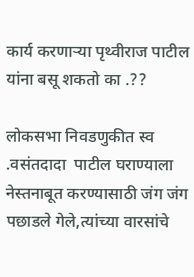कार्य करणाऱ्या पृथ्वीराज पाटील यांना बसू शकतो का .??

लोकसभा निवडणुकीत स्व .वसंतदादा  पाटील घराण्याला नेस्तनाबूत करण्यासाठी जंग जंग पछाडले गेले,त्यांच्या वारसांचे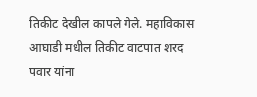तिकीट देखील कापले गेले. महाविकास आघाडी मधील तिकीट वाटपात शरद पवार यांना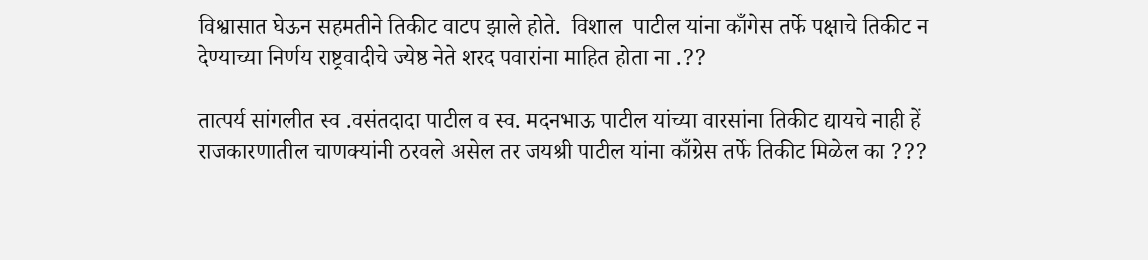विश्वासात घेऊन सहमतीने तिकीट वाटप झाले होते.  विशाल  पाटील यांना काँगेस तर्फे पक्षाचे तिकीट न देण्याच्या निर्णय राष्ट्रवादीचे ज्येष्ठ नेते शरद पवारांना माहित होता ना .??

तात्पर्य सांगलीत स्व .वसंतदादा पाटील व स्व. मदनभाऊ पाटील यांच्या वारसांना तिकीट द्यायचे नाही हें राजकारणातील चाणक्यांनी ठरवले असेल तर जयश्री पाटील यांना काँग्रेस तर्फे तिकीट मिळेल का ???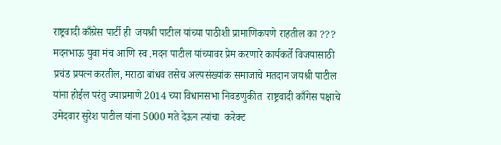राष्ट्रवादी काँग्रेस पार्टी ही  जयश्री पाटील यांच्या पाठीशी प्रामाणिकपणे राहतील का ??? मदनभाऊ युवा मंच आणि स्व .मदन पाटील यांच्यावर प्रेम करणारे कार्यकर्ते विजयासाठी प्रचंड प्रयत्न करतील, मराठा बांधव तसेच अल्पसंख्यांक समाजाचे मतदान जयश्री पाटील यांना होईल परंतु ज्याप्रमाणे 2014 च्या विधानसभा निवडणुकीत  राष्ट्रवादी काँगेस पक्षाचे उमेदवार सुरेश पाटील यांना 5000 मते देऊन त्यांचा  करेक्ट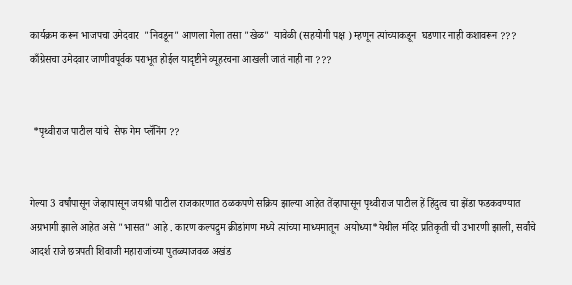कार्यक्रम करून भाजपचा उमेदवार  "निवडून" आणला गेला तसा "खेळ"  यावेळी (सहयोगी पक्ष ) म्हणून त्यांच्याकडून  घडणार नाही कशावरून ??? काँग्रेसचा उमेदवार जाणीवपूर्वक पराभूत होईल यादृष्टीने व्यूहरचना आखली जातं नाही ना ???


 *पृथ्वीराज पाटील यांचे  सेफ गेम प्लॅनिंग ??


गेल्या 3 वर्षांपासून जेव्हापासून जयश्री पाटील राजकारणात ठळकपणे सक्रिय झाल्या आहेत तेंव्हापासून पृथ्वीराज पाटील हें हिंदुत्व चा झेंडा फडकवण्यात अग्रभागी झाले आहेत असे "भासत" आहे . कारण कल्पद्रुम क्रीडांगण मध्ये त्यांच्या माध्यमातून  अयोध्या*येथील मंदिर प्रतिकृती ची उभारणी झाली, सर्वांचे आदर्श राजे छत्रपती शिवाजी महाराजांच्या पुतळ्याजवळ अखंड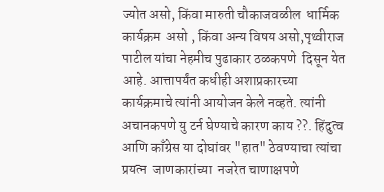ज्योत असो, किंवा मारुती चौकाजवळील  धार्मिक कार्यक्रम  असो , किंवा अन्य विषय असो,पृथ्वीराज पाटील यांचा नेहमीच पुढाकार ठळकपणे  दिसून येत आहे. आत्तापर्यंत कधीही अशाप्रकारच्या कार्यक्रमाचे त्यांनी आयोजन केले नव्हते. त्यांनी अचानकपणे यु टर्न घेण्याचे कारण काय ??. हिंदुत्व आणि काँग्रेस या दोघांवर "हात" ठेवण्याचा त्यांचा प्रयत्न  जाणकारांच्या  नजरेत चाणाक्षपणे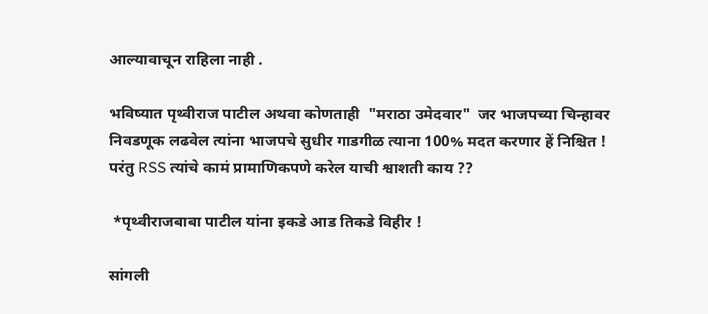आल्यावाचून राहिला नाही .

भविष्यात पृथ्वीराज पाटील अथवा कोणताही  "मराठा उमेदवार"  जर भाजपच्या चिन्हावर निवडणूक लढवेल त्यांना भाजपचे सुधीर गाडगीळ त्याना 100% मदत करणार हें निश्चित ! परंतु RSS त्यांचे कामं प्रामाणिकपणे करेल याची श्वाशती काय ??

 *पृथ्वीराजबाबा पाटील यांना इकडे आड तिकडे विहीर !

सांगली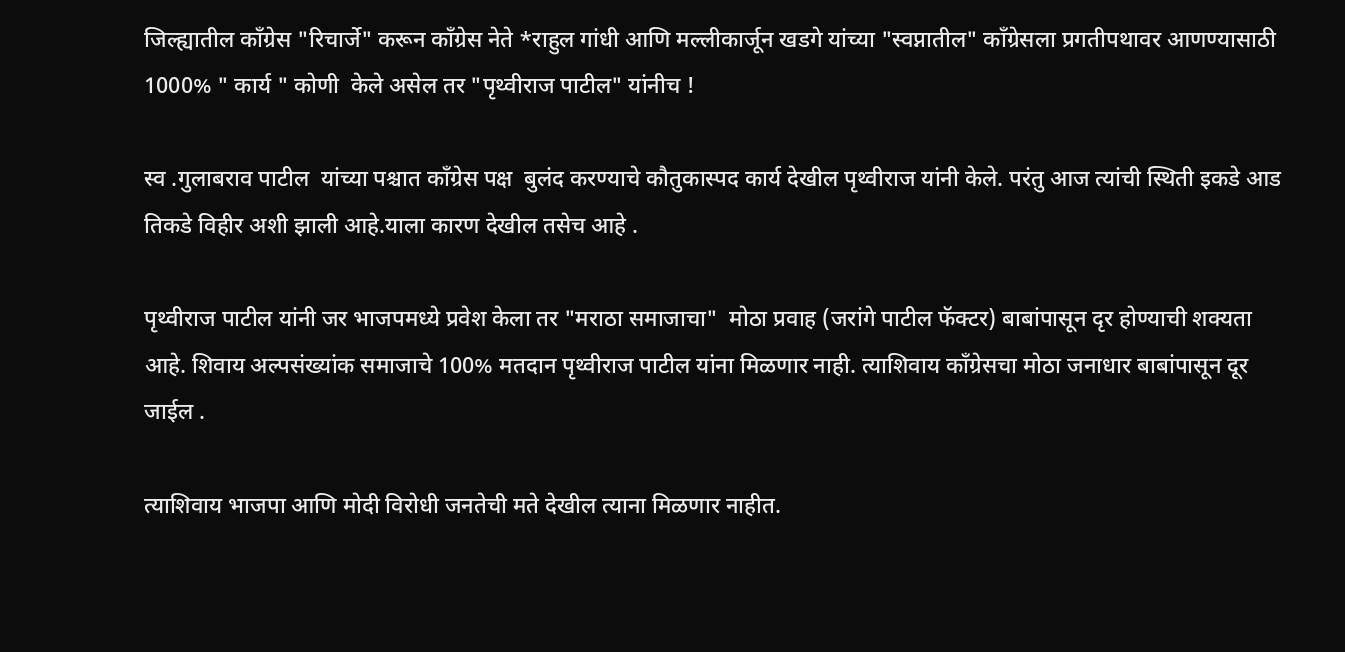जिल्ह्यातील काँग्रेस "रिचार्जे" करून काँग्रेस नेते *राहुल गांधी आणि मल्लीकार्जून खडगे यांच्या "स्वप्नातील" काँग्रेसला प्रगतीपथावर आणण्यासाठी 1000% " कार्य " कोणी  केले असेल तर "पृथ्वीराज पाटील" यांनीच !

स्व .गुलाबराव पाटील  यांच्या पश्चात काँग्रेस पक्ष  बुलंद करण्याचे कौतुकास्पद कार्य देखील पृथ्वीराज यांनी केले. परंतु आज त्यांची स्थिती इकडे आड तिकडे विहीर अशी झाली आहे.याला कारण देखील तसेच आहे .

पृथ्वीराज पाटील यांनी जर भाजपमध्ये प्रवेश केला तर "मराठा समाजाचा"  मोठा प्रवाह (जरांगे पाटील फॅक्टर) बाबांपासून दृर होण्याची शक्यता आहे. शिवाय अल्पसंख्यांक समाजाचे 100% मतदान पृथ्वीराज पाटील यांना मिळणार नाही. त्याशिवाय काँग्रेसचा मोठा जनाधार बाबांपासून दूर जाईल .

त्याशिवाय भाजपा आणि मोदी विरोधी जनतेची मते देखील त्याना मिळणार नाहीत.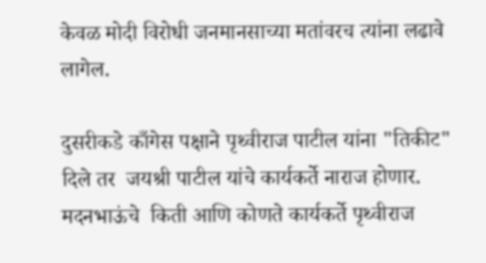केवळ मोदी विरोधी जनमानसाच्या मतांवरच त्यांना लढावे लागेल.

दुसरीकडे काँगेस पक्षाने पृथ्वीराज पाटील यांना "तिकीट"  दिले तर  जयश्री पाटील यांचे कार्यकर्ते नाराज होणार. मदनभाऊंचे  किती आणि कोणते कार्यकर्ते पृथ्वीराज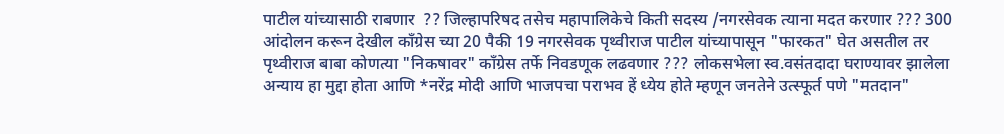पाटील यांच्यासाठी राबणार  ?? जिल्हापरिषद तसेच महापालिकेचे किती सदस्य /नगरसेवक त्याना मदत करणार ??? 300 आंदोलन करून देखील काँग्रेस च्या 20 पैकी 19 नगरसेवक पृथ्वीराज पाटील यांच्यापासून "फारकत" घेत असतील तर पृथ्वीराज बाबा कोणत्या "निकषावर" काँग्रेस तर्फे निवडणूक लढवणार ??? लोकसभेला स्व.वसंतदादा घराण्यावर झालेला अन्याय हा मुद्दा होता आणि *नरेंद्र मोदी आणि भाजपचा पराभव हें ध्येय होते म्हणून जनतेने उत्स्फूर्त पणे "मतदान"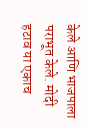केले आणि भाजपाला पराभूत केले. मोदी हटाव या एकाच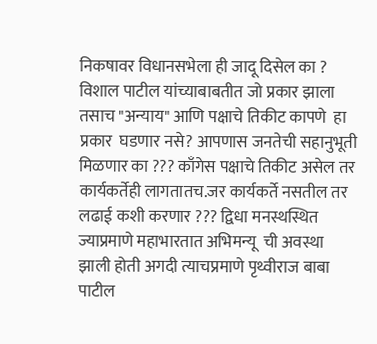निकषावर विधानसभेला ही जादू दिसेल का ? विशाल पाटील यांच्याबाबतीत जो प्रकार झाला तसाच "अन्याय" आणि पक्षाचे तिकीट कापणे  हा प्रकार  घडणार नसे? आपणास जनतेची सहानुभूती  मिळणार का ??? काँगेस पक्षाचे तिकीट असेल तर कार्यकर्तेही लागतातच.जर कार्यकर्ते नसतील तर लढाई कशी करणार ??? द्विधा मनस्थस्थित ज्याप्रमाणे महाभारतात अभिमन्यू  ची अवस्था झाली होती अगदी त्याचप्रमाणे पृथ्वीराज बाबा पाटील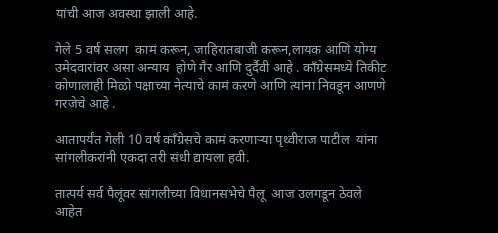यांची आज अवस्था झाली आहे.

गेले 5 वर्ष सलग  कामं करून, जाहिरातबाजी करून,लायक आणि योग्य उमेदवारांवर असा अन्याय  होणे गैर आणि दुर्दैवी आहे . काँग्रेसमध्ये तिकीट कोणालाही मिळो पक्षाच्या नेत्याचे कामं करणे आणि त्यांना निवडून आणणे गरजेचे आहे .

आतापर्यंत गेली 10 वर्ष काँग्रेसचे कामं करणाऱ्या पृथ्वीराज पाटील  यांना सांगलीकरांनी एकदा तरी संधी द्यायला हवी.

तात्पर्य सर्व पैलूंवर सांगलीच्या विधानसभेचे पैलू  आज उलगडून ठेवले आहेत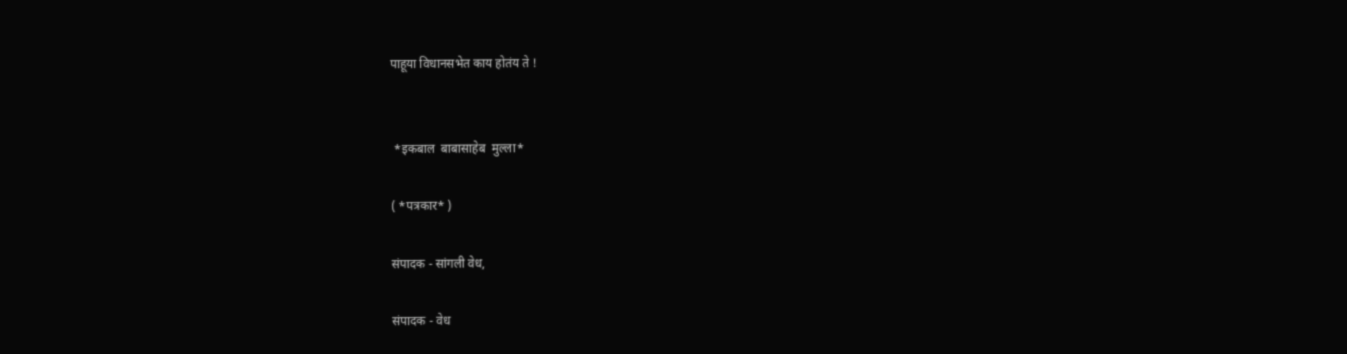पाहूया विधानसभेत काय होतंय ते !


 *इकबाल  बाबासाहेब  मुल्ला*

( *पत्रकार* )

संपादक - सांगली वेध,

संपादक - वेध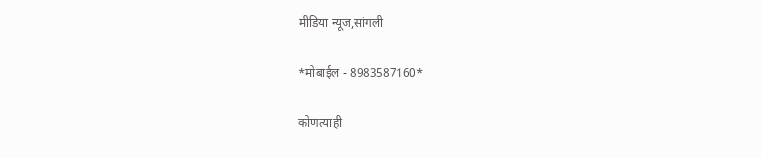मीडिया न्यूज,सांगली

*मोबाईल - 8983587160*

कोणत्याही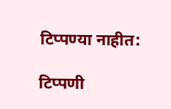टिप्पण्‍या नाहीत:

टिप्पणी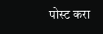पोस्ट करा